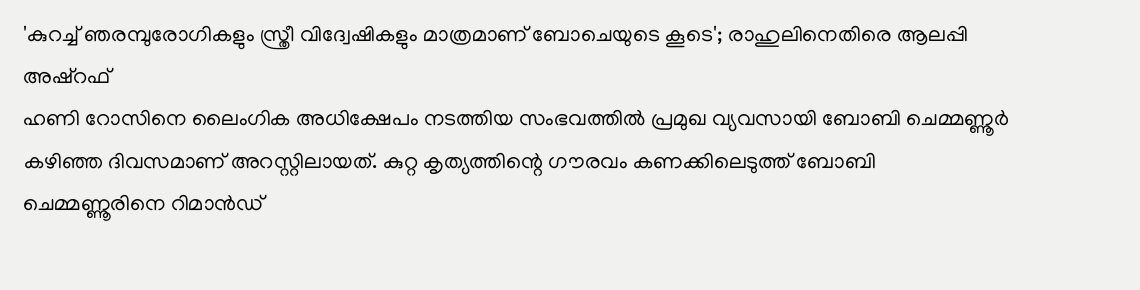'കുറച്ച് ഞരമ്പുരോഗികളും സ്ത്രീ വിദ്വേഷികളും മാത്രമാണ് ബോചെയുടെ കൂടെ'; രാഹുലിനെതിരെ ആലപ്പി അഷ്റഫ്
ഹണി റോസിനെ ലൈംഗിക അധിക്ഷേപം നടത്തിയ സംഭവത്തിൽ പ്രമുഖ വ്യവസായി ബോബി ചെമ്മണ്ണൂർ കഴിഞ്ഞ ദിവസമാണ് അറസ്റ്റിലായത്. കുറ്റ കൃത്യത്തിന്റെ ഗൗരവം കണക്കിലെടുത്ത് ബോബി ചെമ്മണ്ണൂരിനെ റിമാൻഡ്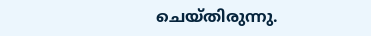ചെയ്തിരുന്നു.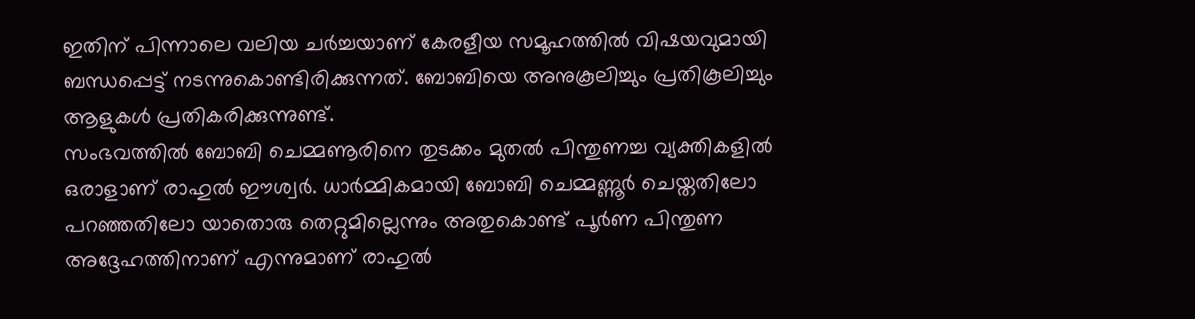ഇതിന് പിന്നാലെ വലിയ ചർച്ചയാണ് കേരളീയ സമൂഹത്തിൽ വിഷയവുമായി ബന്ധപ്പെട്ട് നടന്നുകൊണ്ടിരിക്കുന്നത്. ബോബിയെ അനുകൂലിച്ചും പ്രതികൂലിച്ചും ആളുകൾ പ്രതികരിക്കുന്നുണ്ട്.
സംഭവത്തിൽ ബോബി ചെമ്മണൂരിനെ തുടക്കം മുതൽ പിന്തുണച്ച വ്യക്തികളിൽ ഒരാളാണ് രാഹുൽ ഈശ്വർ. ധാർമ്മികമായി ബോബി ചെമ്മണ്ണൂർ ചെയ്തതിലോ പറഞ്ഞതിലോ യാതൊരു തെറ്റുമില്ലെന്നും അതുകൊണ്ട് പൂർണ പിന്തുണ അദ്ദേഹത്തിനാണ് എന്നുമാണ് രാഹുൽ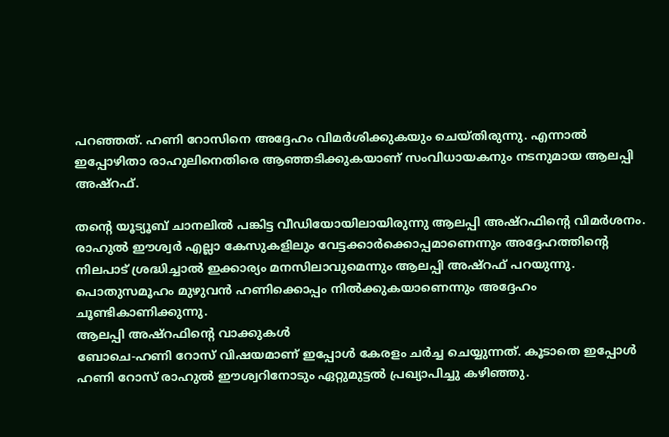പറഞ്ഞത്. ഹണി റോസിനെ അദ്ദേഹം വിമർശിക്കുകയും ചെയ്തിരുന്നു. എന്നാൽ ഇപ്പോഴിതാ രാഹുലിനെതിരെ ആഞ്ഞടിക്കുകയാണ് സംവിധായകനും നടനുമായ ആലപ്പി അഷ്റഫ്.

തന്റെ യൂട്യൂബ് ചാനലിൽ പങ്കിട്ട വീഡിയോയിലായിരുന്നു ആലപ്പി അഷ്റഫിന്റെ വിമർശനം. രാഹുൽ ഈശ്വർ എല്ലാ കേസുകളിലും വേട്ടക്കാർക്കൊപ്പമാണെന്നും അദ്ദേഹത്തിന്റെ നിലപാട് ശ്രദ്ധിച്ചാൽ ഇക്കാര്യം മനസിലാവുമെന്നും ആലപ്പി അഷ്റഫ് പറയുന്നു. പൊതുസമൂഹം മുഴുവൻ ഹണിക്കൊപ്പം നിൽക്കുകയാണെന്നും അദ്ദേഹം ചൂണ്ടികാണിക്കുന്നു.
ആലപ്പി അഷ്റഫിന്റെ വാക്കുകൾ
ബോചെ-ഹണി റോസ് വിഷയമാണ് ഇപ്പോൾ കേരളം ചർച്ച ചെയ്യുന്നത്. കൂടാതെ ഇപ്പോൾ ഹണി റോസ് രാഹുൽ ഈശ്വറിനോടും ഏറ്റുമുട്ടൽ പ്രഖ്യാപിച്ചു കഴിഞ്ഞു.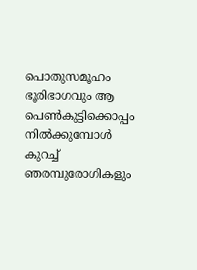പൊതുസമൂഹം ഭൂരിഭാഗവും ആ പെൺകുട്ടിക്കൊപ്പം നിൽക്കുമ്പോൾ കുറച്ച് ഞരമ്പുരോഗികളും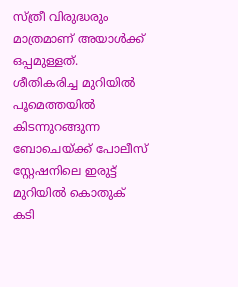സ്ത്രീ വിരുദ്ധരും മാത്രമാണ് അയാൾക്ക് ഒപ്പമുള്ളത്.
ശീതികരിച്ച മുറിയിൽ പൂമെത്തയിൽ കിടന്നുറങ്ങുന്ന ബോചെയ്ക്ക് പോലീസ് സ്റ്റേഷനിലെ ഇരുട്ട് മുറിയിൽ കൊതുക് കടി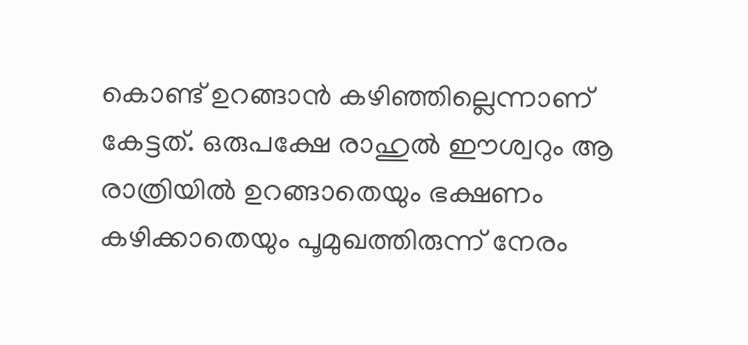കൊണ്ട് ഉറങ്ങാൻ കഴിഞ്ഞില്ലെന്നാണ് കേട്ടത്. ഒരുപക്ഷേ രാഹുൽ ഈശ്വറും ആ രാത്രിയിൽ ഉറങ്ങാതെയും ഭക്ഷണം കഴിക്കാതെയും പൂമുഖത്തിരുന്ന് നേരം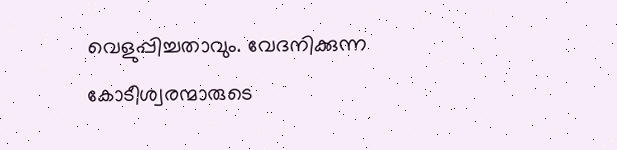വെളുപ്പിച്ചതാവും. വേദനിക്കുന്ന കോടീശ്വരന്മാരുടെ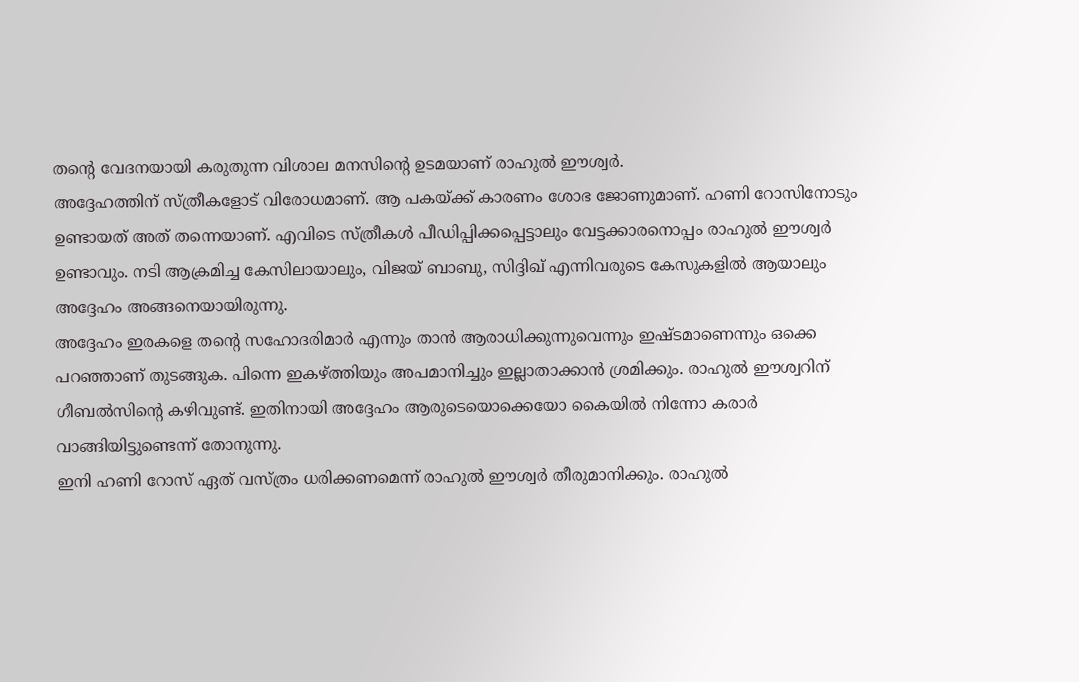തന്റെ വേദനയായി കരുതുന്ന വിശാല മനസിന്റെ ഉടമയാണ് രാഹുൽ ഈശ്വർ.
അദ്ദേഹത്തിന് സ്ത്രീകളോട് വിരോധമാണ്. ആ പകയ്ക്ക് കാരണം ശോഭ ജോണുമാണ്. ഹണി റോസിനോടും ഉണ്ടായത് അത് തന്നെയാണ്. എവിടെ സ്ത്രീകൾ പീഡിപ്പിക്കപ്പെട്ടാലും വേട്ടക്കാരനൊപ്പം രാഹുൽ ഈശ്വർ ഉണ്ടാവും. നടി ആക്രമിച്ച കേസിലായാലും, വിജയ് ബാബു, സിദ്ദിഖ് എന്നിവരുടെ കേസുകളിൽ ആയാലും അദ്ദേഹം അങ്ങനെയായിരുന്നു.
അദ്ദേഹം ഇരകളെ തന്റെ സഹോദരിമാർ എന്നും താൻ ആരാധിക്കുന്നുവെന്നും ഇഷ്ടമാണെന്നും ഒക്കെ പറഞ്ഞാണ് തുടങ്ങുക. പിന്നെ ഇകഴ്ത്തിയും അപമാനിച്ചും ഇല്ലാതാക്കാൻ ശ്രമിക്കും. രാഹുൽ ഈശ്വറിന് ഗീബൽസിന്റെ കഴിവുണ്ട്. ഇതിനായി അദ്ദേഹം ആരുടെയൊക്കെയോ കൈയിൽ നിന്നോ കരാർ വാങ്ങിയിട്ടുണ്ടെന്ന് തോനുന്നു.
ഇനി ഹണി റോസ് ഏത് വസ്ത്രം ധരിക്കണമെന്ന് രാഹുൽ ഈശ്വർ തീരുമാനിക്കും. രാഹുൽ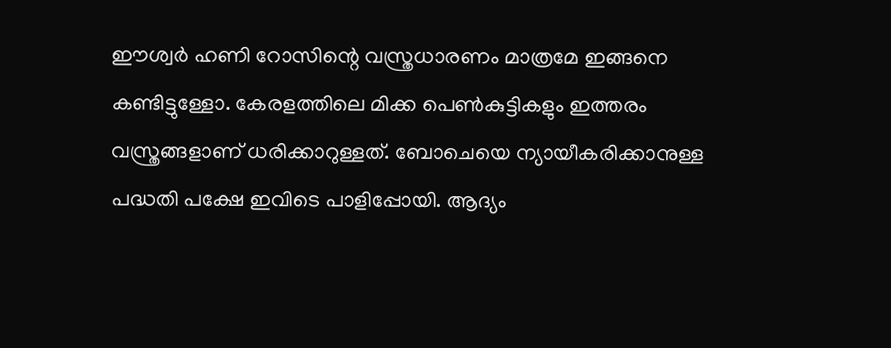ഈശ്വർ ഹണി റോസിന്റെ വസ്ത്രധാരണം മാത്രമേ ഇങ്ങനെ കണ്ടിട്ടുള്ളോ. കേരളത്തിലെ മിക്ക പെൺകുട്ടികളും ഇത്തരം വസ്ത്രങ്ങളാണ് ധരിക്കാറുള്ളത്. ബോചെയെ ന്യായീകരിക്കാനുള്ള പദ്ധതി പക്ഷേ ഇവിടെ പാളിപ്പോയി. ആദ്യം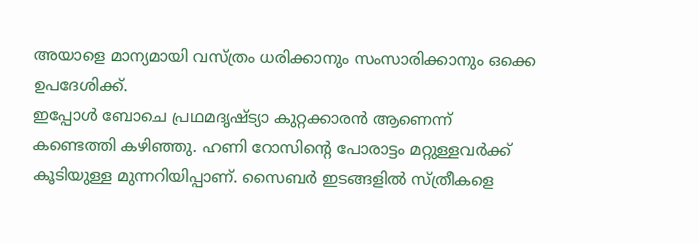അയാളെ മാന്യമായി വസ്ത്രം ധരിക്കാനും സംസാരിക്കാനും ഒക്കെ ഉപദേശിക്ക്.
ഇപ്പോൾ ബോചെ പ്രഥമദൃഷ്ട്യാ കുറ്റക്കാരൻ ആണെന്ന് കണ്ടെത്തി കഴിഞ്ഞു. ഹണി റോസിന്റെ പോരാട്ടം മറ്റുള്ളവർക്ക് കൂടിയുള്ള മുന്നറിയിപ്പാണ്. സൈബർ ഇടങ്ങളിൽ സ്ത്രീകളെ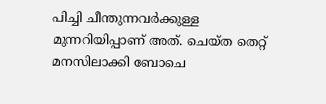പിച്ചി ചീന്തുന്നവർക്കുള്ള മുന്നറിയിപ്പാണ് അത്. ചെയ്ത തെറ്റ് മനസിലാക്കി ബോചെ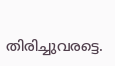തിരിച്ചുവരട്ടെ.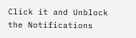Click it and Unblock the Notifications